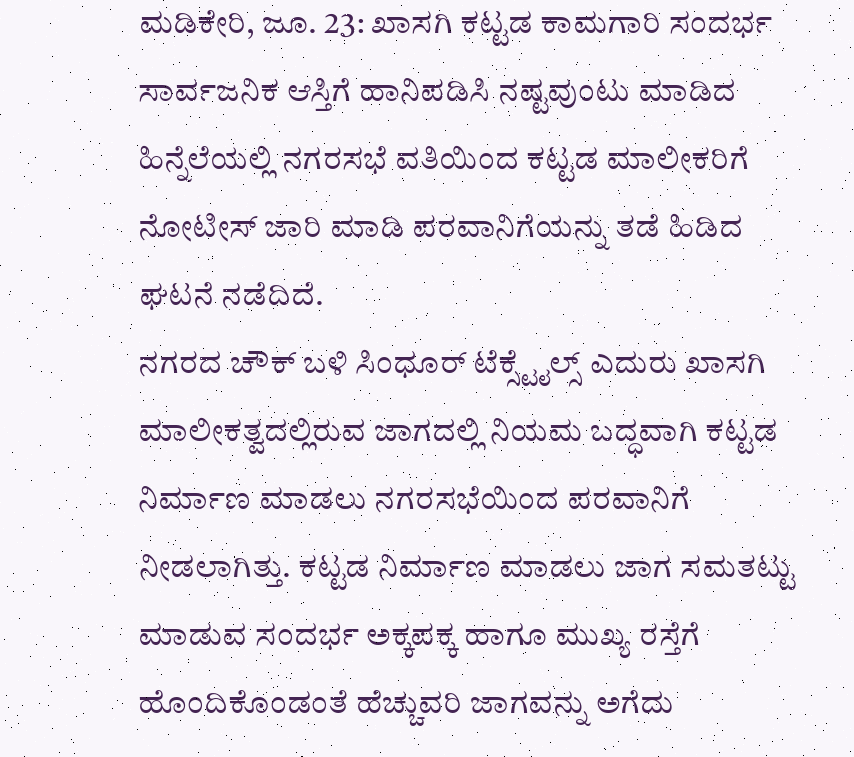ಮಡಿಕೇರಿ, ಜೂ. 23: ಖಾಸಗಿ ಕಟ್ಟಡ ಕಾಮಗಾರಿ ಸಂದರ್ಭ ಸಾರ್ವಜನಿಕ ಆಸ್ತಿಗೆ ಹಾನಿಪಡಿಸಿ ನಷ್ಟವುಂಟು ಮಾಡಿದ ಹಿನ್ನೆಲೆಯಲ್ಲಿ ನಗರಸಭೆ ವತಿಯಿಂದ ಕಟ್ಟಡ ಮಾಲೀಕರಿಗೆ ನೋಟೀಸ್ ಜಾರಿ ಮಾಡಿ ಪರವಾನಿಗೆಯನ್ನು ತಡೆ ಹಿಡಿದ ಘಟನೆ ನಡೆದಿದೆ.
ನಗರದ ಚೌಕ್ ಬಳಿ ಸಿಂಧೂರ್ ಟೆಕ್ಸ್ಟೈಲ್ಸ್ ಎದುರು ಖಾಸಗಿ ಮಾಲೀಕತ್ವದಲ್ಲಿರುವ ಜಾಗದಲ್ಲಿ ನಿಯಮ ಬದ್ಧವಾಗಿ ಕಟ್ಟಡ ನಿರ್ಮಾಣ ಮಾಡಲು ನಗರಸಭೆಯಿಂದ ಪರವಾನಿಗೆ ನೀಡಲಾಗಿತ್ತು. ಕಟ್ಟಡ ನಿರ್ಮಾಣ ಮಾಡಲು ಜಾಗ ಸಮತಟ್ಟು ಮಾಡುವ ಸಂದರ್ಭ ಅಕ್ಕಪಕ್ಕ ಹಾಗೂ ಮುಖ್ಯ ರಸ್ತೆಗೆ ಹೊಂದಿಕೊಂಡಂತೆ ಹೆಚ್ಚುವರಿ ಜಾಗವನ್ನು ಅಗೆದು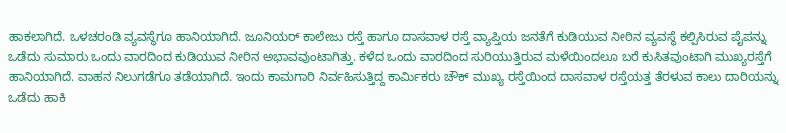ಹಾಕಲಾಗಿದೆ. ಒಳಚರಂಡಿ ವ್ಯವಸ್ಥೆಗೂ ಹಾನಿಯಾಗಿದೆ. ಜೂನಿಯರ್ ಕಾಲೇಜು ರಸ್ತೆ ಹಾಗೂ ದಾಸವಾಳ ರಸ್ತೆ ವ್ಯಾಪ್ತಿಯ ಜನತೆಗೆ ಕುಡಿಯುವ ನೀರಿನ ವ್ಯವಸ್ಥೆ ಕಲ್ಪಿಸಿರುವ ಪೈಪನ್ನು ಒಡೆದು ಸುಮಾರು ಒಂದು ವಾರದಿಂದ ಕುಡಿಯುವ ನೀರಿನ ಅಭಾವವುಂಟಾಗಿತ್ತು. ಕಳೆದ ಒಂದು ವಾರದಿಂದ ಸುರಿಯುತ್ತಿರುವ ಮಳೆಯಿಂದಲೂ ಬರೆ ಕುಸಿತವುಂಟಾಗಿ ಮುಖ್ಯರಸ್ತೆಗೆ ಹಾನಿಯಾಗಿದೆ. ವಾಹನ ನಿಲುಗಡೆಗೂ ತಡೆಯಾಗಿದೆ. ಇಂದು ಕಾಮಗಾರಿ ನಿರ್ವಹಿಸುತ್ತಿದ್ದ ಕಾರ್ಮಿಕರು ಚೌಕ್ ಮುಖ್ಯ ರಸ್ತೆಯಿಂದ ದಾಸವಾಳ ರಸ್ತೆಯತ್ತ ತೆರಳುವ ಕಾಲು ದಾರಿಯನ್ನು ಒಡೆದು ಹಾಕಿ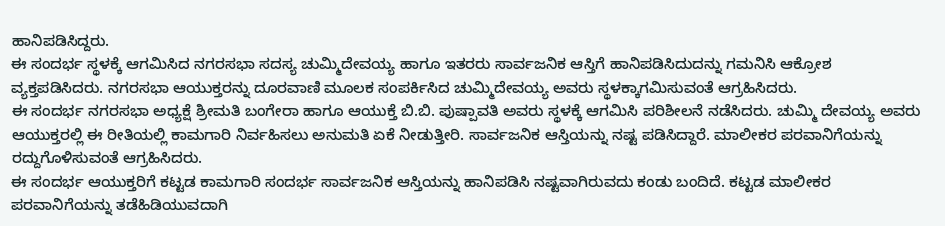ಹಾನಿಪಡಿಸಿದ್ದರು.
ಈ ಸಂದರ್ಭ ಸ್ಥಳಕ್ಕೆ ಆಗಮಿಸಿದ ನಗರಸಭಾ ಸದಸ್ಯ ಚುಮ್ಮಿದೇವಯ್ಯ ಹಾಗೂ ಇತರರು ಸಾರ್ವಜನಿಕ ಆಸ್ತಿಗೆ ಹಾನಿಪಡಿಸಿದುದನ್ನು ಗಮನಿಸಿ ಆಕ್ರೋಶ ವ್ಯಕ್ತಪಡಿಸಿದರು. ನಗರಸಭಾ ಆಯುಕ್ತರನ್ನು ದೂರವಾಣಿ ಮೂಲಕ ಸಂಪರ್ಕಿಸಿದ ಚುಮ್ಮಿದೇವಯ್ಯ ಅವರು ಸ್ಥಳಕ್ಕಾಗಮಿಸುವಂತೆ ಆಗ್ರಹಿಸಿದರು.
ಈ ಸಂದರ್ಭ ನಗರಸಭಾ ಅಧ್ಯಕ್ಷೆ ಶ್ರೀಮತಿ ಬಂಗೇರಾ ಹಾಗೂ ಆಯುಕ್ತೆ ಬಿ.ಬಿ. ಪುಷ್ಪಾವತಿ ಅವರು ಸ್ಥಳಕ್ಕೆ ಆಗಮಿಸಿ ಪರಿಶೀಲನೆ ನಡೆಸಿದರು. ಚುಮ್ಮಿ ದೇವಯ್ಯ ಅವರು ಆಯುಕ್ತರಲ್ಲಿ ಈ ರೀತಿಯಲ್ಲಿ ಕಾಮಗಾರಿ ನಿರ್ವಹಿಸಲು ಅನುಮತಿ ಏಕೆ ನೀಡುತ್ತೀರಿ. ಸಾರ್ವಜನಿಕ ಆಸ್ತಿಯನ್ನು ನಷ್ಟ ಪಡಿಸಿದ್ದಾರೆ. ಮಾಲೀಕರ ಪರವಾನಿಗೆಯನ್ನು ರದ್ದುಗೊಳಿಸುವಂತೆ ಆಗ್ರಹಿಸಿದರು.
ಈ ಸಂದರ್ಭ ಆಯುಕ್ತರಿಗೆ ಕಟ್ಟಡ ಕಾಮಗಾರಿ ಸಂದರ್ಭ ಸಾರ್ವಜನಿಕ ಆಸ್ತಿಯನ್ನು ಹಾನಿಪಡಿಸಿ ನಷ್ಟವಾಗಿರುವದು ಕಂಡು ಬಂದಿದೆ. ಕಟ್ಟಡ ಮಾಲೀಕರ ಪರವಾನಿಗೆಯನ್ನು ತಡೆಹಿಡಿಯುವದಾಗಿ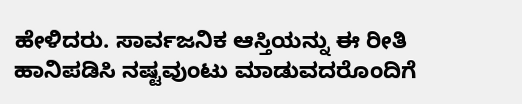ಹೇಳಿದರು. ಸಾರ್ವಜನಿಕ ಆಸ್ತಿಯನ್ನು ಈ ರೀತಿ ಹಾನಿಪಡಿಸಿ ನಷ್ಟವುಂಟು ಮಾಡುವದರೊಂದಿಗೆ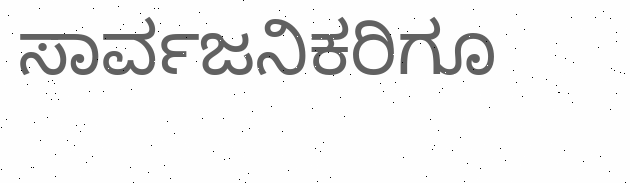ಸಾರ್ವಜನಿಕರಿಗೂ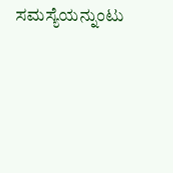ಸಮಸ್ಯೆಯನ್ನುಂಟು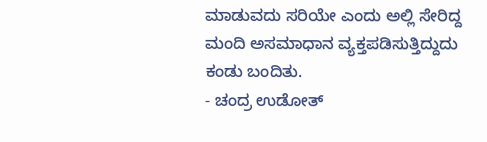ಮಾಡುವದು ಸರಿಯೇ ಎಂದು ಅಲ್ಲಿ ಸೇರಿದ್ದ ಮಂದಿ ಅಸಮಾಧಾನ ವ್ಯಕ್ತಪಡಿಸುತ್ತಿದ್ದುದು ಕಂಡು ಬಂದಿತು.
- ಚಂದ್ರ ಉಡೋತ್